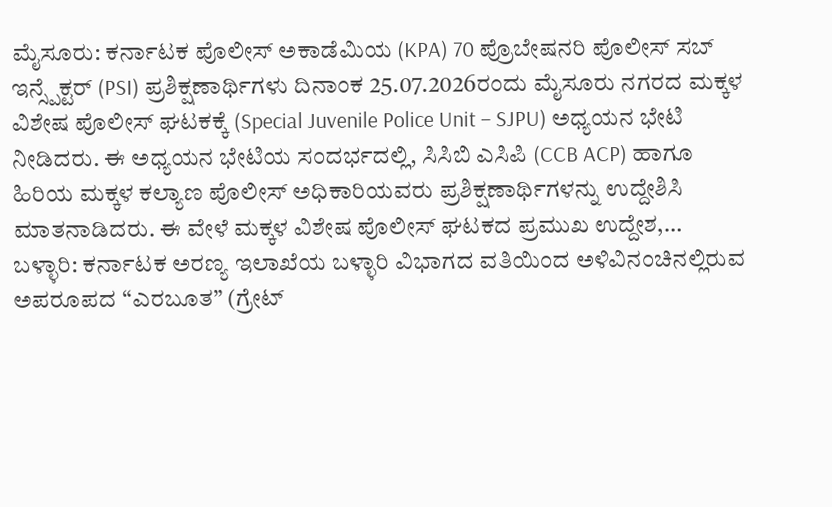ಮೈಸೂರು: ಕರ್ನಾಟಕ ಪೊಲೀಸ್ ಅಕಾಡೆಮಿಯ (KPA) 70 ಪ್ರೊಬೇಷನರಿ ಪೊಲೀಸ್ ಸಬ್ ಇನ್ಸ್ಪೆಕ್ಟರ್ (PSI) ಪ್ರಶಿಕ್ಷಣಾರ್ಥಿಗಳು ದಿನಾಂಕ 25.07.2026ರಂದು ಮೈಸೂರು ನಗರದ ಮಕ್ಕಳ ವಿಶೇಷ ಪೊಲೀಸ್ ಘಟಕಕ್ಕೆ (Special Juvenile Police Unit – SJPU) ಅಧ್ಯಯನ ಭೇಟಿ ನೀಡಿದರು. ಈ ಅಧ್ಯಯನ ಭೇಟಿಯ ಸಂದರ್ಭದಲ್ಲಿ, ಸಿಸಿಬಿ ಎಸಿಪಿ (CCB ACP) ಹಾಗೂ ಹಿರಿಯ ಮಕ್ಕಳ ಕಲ್ಯಾಣ ಪೊಲೀಸ್ ಅಧಿಕಾರಿಯವರು ಪ್ರಶಿಕ್ಷಣಾರ್ಥಿಗಳನ್ನು ಉದ್ದೇಶಿಸಿ ಮಾತನಾಡಿದರು. ಈ ವೇಳೆ ಮಕ್ಕಳ ವಿಶೇಷ ಪೊಲೀಸ್ ಘಟಕದ ಪ್ರಮುಖ ಉದ್ದೇಶ,…
ಬಳ್ಳಾರಿ: ಕರ್ನಾಟಕ ಅರಣ್ಯ ಇಲಾಖೆಯ ಬಳ್ಳಾರಿ ವಿಭಾಗದ ವತಿಯಿಂದ ಅಳಿವಿನಂಚಿನಲ್ಲಿರುವ ಅಪರೂಪದ “ಎರಬೂತ” (ಗ್ರೇಟ್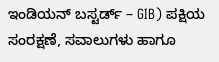ಇಂಡಿಯನ್ ಬಸ್ಟರ್ಡ್ – GIB) ಪಕ್ಷಿಯ ಸಂರಕ್ಷಣೆ, ಸವಾಲುಗಳು ಹಾಗೂ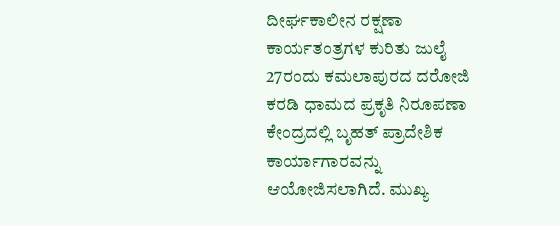ದೀರ್ಘಕಾಲೀನ ರಕ್ಷಣಾ ಕಾರ್ಯತಂತ್ರಗಳ ಕುರಿತು ಜುಲೈ 27ರಂದು ಕಮಲಾಪುರದ ದರೋಜಿ ಕರಡಿ ಧಾಮದ ಪ್ರಕೃತಿ ನಿರೂಪಣಾ ಕೇಂದ್ರದಲ್ಲಿ ಬೃಹತ್ ಪ್ರಾದೇಶಿಕ ಕಾರ್ಯಾಗಾರವನ್ನು ಆಯೋಜಿಸಲಾಗಿದೆ. ಮುಖ್ಯ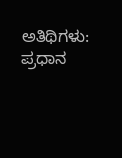ಅತಿಥಿಗಳು: ಪ್ರಧಾನ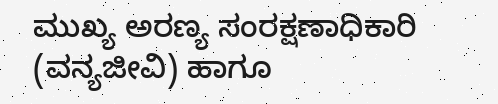ಮುಖ್ಯ ಅರಣ್ಯ ಸಂರಕ್ಷಣಾಧಿಕಾರಿ (ವನ್ಯಜೀವಿ) ಹಾಗೂ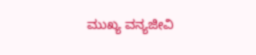ಮುಖ್ಯ ವನ್ಯಜೀವಿ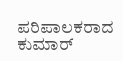ಪರಿಪಾಲಕರಾದ ಕುಮಾರ್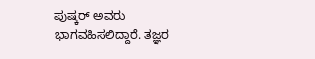ಪುಷ್ಕರ್ ಅವರು ಭಾಗವಹಿಸಲಿದ್ದಾರೆ. ತಜ್ಞರ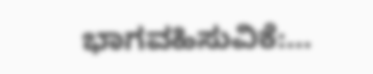ಭಾಗವಹಿಸುವಿಕೆ:…